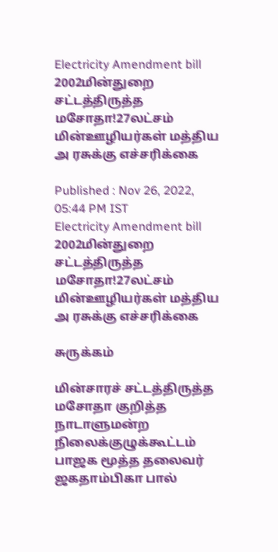Electricity Amendment bill 2002மின்துறை சட்டத்திருத்த மசோதா!27லட்சம் மின்ஊழியர்கள் மத்திய அ ரசுக்கு எச்சரிக்கை

Published : Nov 26, 2022, 05:44 PM IST
Electricity Amendment bill 2002மின்துறை சட்டத்திருத்த மசோதா!27லட்சம் மின்ஊழியர்கள் மத்திய அ ரசுக்கு எச்சரிக்கை

சுருக்கம்

மின்சாரச் சட்டத்திருத்த மசோதா குறித்த நாடாளுமன்ற நிலைக்குழுக்கூட்டம் பாஜக மூத்த தலைவர் ஜகதாம்பிகா பால்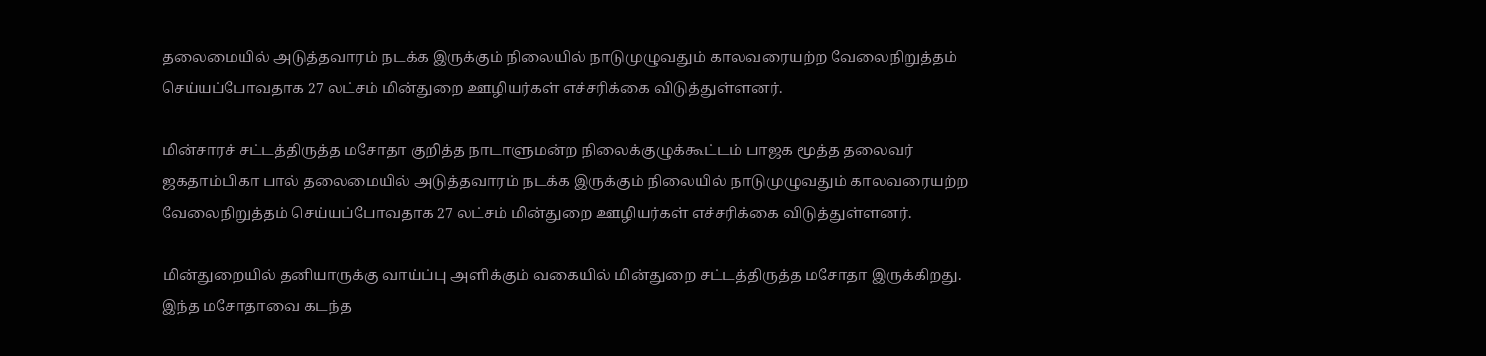தலைமையில் அடுத்தவாரம் நடக்க இருக்கும் நிலையில் நாடுமுழுவதும் காலவரையற்ற வேலைநிறுத்தம் செய்யப்போவதாக 27 லட்சம் மின்துறை ஊழியர்கள் எச்சரிக்கை விடுத்துள்ளனர்.

மின்சாரச் சட்டத்திருத்த மசோதா குறித்த நாடாளுமன்ற நிலைக்குழுக்கூட்டம் பாஜக மூத்த தலைவர் ஜகதாம்பிகா பால் தலைமையில் அடுத்தவாரம் நடக்க இருக்கும் நிலையில் நாடுமுழுவதும் காலவரையற்ற வேலைநிறுத்தம் செய்யப்போவதாக 27 லட்சம் மின்துறை ஊழியர்கள் எச்சரிக்கை விடுத்துள்ளனர்.

மின்துறையில் தனியாருக்கு வாய்ப்பு அளிக்கும் வகையில் மின்துறை சட்டத்திருத்த மசோதா இருக்கிறது. இந்த மசோதாவை கடந்த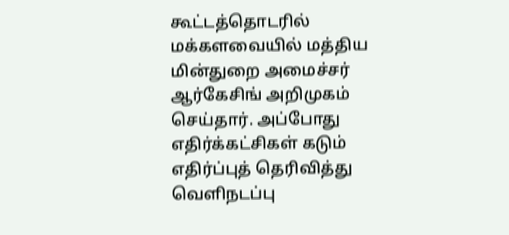கூட்டத்தொடரில் மக்களவையில் மத்திய மின்துறை அமைச்சர் ஆர்கேசிங் அறிமுகம் செய்தார். அப்போது எதிர்க்கட்சிகள் கடும் எதிர்ப்புத் தெரிவித்து  வெளிநடப்பு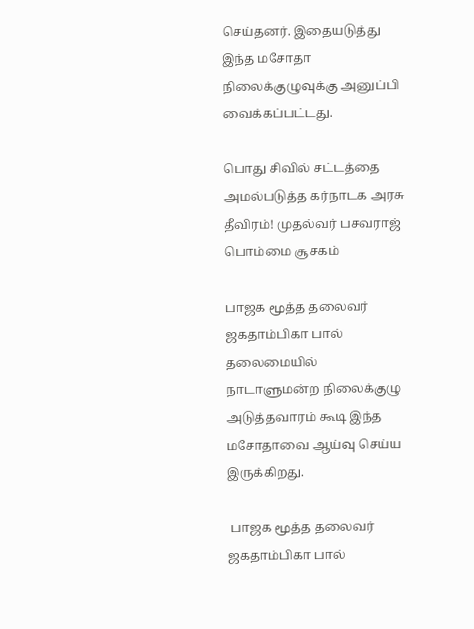செய்தனர். இதையடுத்து இந்த மசோதா நிலைக்குழுவுக்கு அனுப்பி வைக்கப்பட்டது.

பொது சிவில் சட்டத்தை அமல்படுத்த கர்நாடக அரசு தீவிரம்! முதல்வர் பசவராஜ் பொம்மை சூசகம்

பாஜக மூத்த தலைவர் ஜகதாம்பிகா பால் தலைமையில் நாடாளுமன்ற நிலைக்குழு அடுத்தவாரம் கூடி இந்த மசோதாவை ஆய்வு செய்ய இருக்கிறது.

 பாஜக மூத்த தலைவர் ஜகதாம்பிகா பால்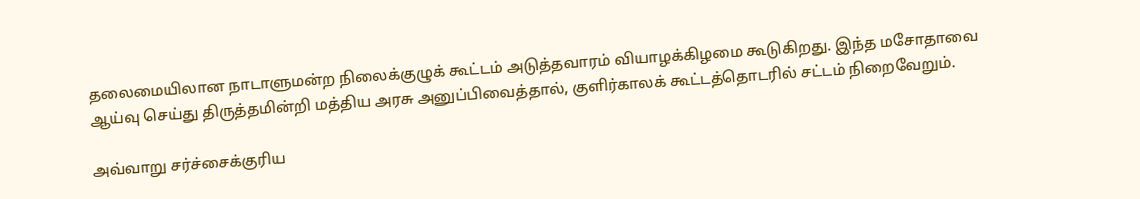தலைமையிலான நாடாளுமன்ற நிலைக்குழுக் கூட்டம் அடுத்தவாரம் வியாழக்கிழமை கூடுகிறது. இந்த மசோதாவை ஆய்வு செய்து திருத்தமின்றி மத்திய அரசு அனுப்பிவைத்தால், குளிர்காலக் கூட்டத்தொடரில் சட்டம் நிறைவேறும்.

அவ்வாறு சர்ச்சைக்குரிய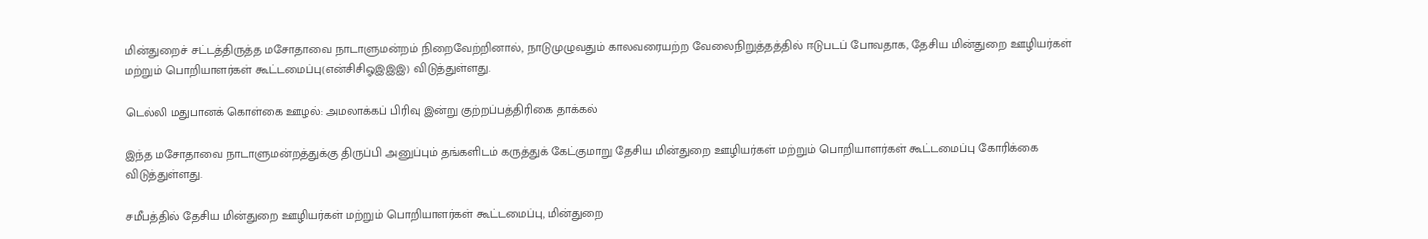மின்துறைச் சட்டத்திருத்த மசோதாவை நாடாளுமன்றம் நிறைவேற்றினால், நாடுமுழுவதும் காலவரையற்ற வேலைநிறுத்தத்தில் ஈடுபடப் போவதாக, தேசிய மின்துறை ஊழியர்கள் மற்றும் பொறியாளர்கள் கூட்டமைப்பு(என்சிசிஓஇஇஇ) விடுத்துள்ளது.

டெல்லி மதுபானக் கொள்கை ஊழல்: அமலாக்கப் பிரிவு இன்று குற்றப்பத்திரிகை தாக்கல்

இந்த மசோதாவை நாடாளுமன்றத்துக்கு திருப்பி அனுப்பும் தங்களிடம் கருத்துக் கேட்குமாறு தேசிய மின்துறை ஊழியர்கள் மற்றும் பொறியாளர்கள் கூட்டமைப்பு கோரிக்கை விடுத்துள்ளது.

சமீபத்தில் தேசிய மின்துறை ஊழியர்கள் மற்றும் பொறியாளர்கள் கூட்டமைப்பு, மின்துறை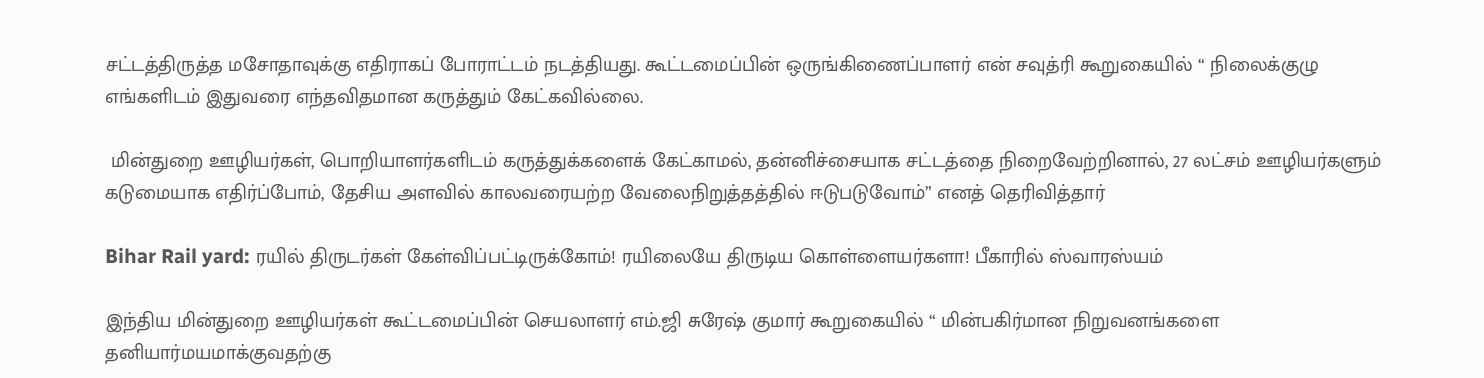சட்டத்திருத்த மசோதாவுக்கு எதிராகப் போராட்டம் நடத்தியது. கூட்டமைப்பின் ஒருங்கிணைப்பாளர் என் சவுத்ரி கூறுகையில் “ நிலைக்குழு எங்களிடம் இதுவரை எந்தவிதமான கருத்தும் கேட்கவில்லை.

 மின்துறை ஊழியர்கள், பொறியாளர்களிடம் கருத்துக்களைக் கேட்காமல், தன்னிச்சையாக சட்டத்தை நிறைவேற்றினால், 27 லட்சம் ஊழியர்களும் கடுமையாக எதிர்ப்போம், தேசிய அளவில் காலவரையற்ற வேலைநிறுத்தத்தில் ஈடுபடுவோம்” எனத் தெரிவித்தார்

Bihar Rail yard: ரயில் திருடர்கள் கேள்விப்பட்டிருக்கோம்! ரயிலையே திருடிய கொள்ளையர்களா! பீகாரில் ஸ்வாரஸ்யம்

இந்திய மின்துறை ஊழியர்கள் கூட்டமைப்பின் செயலாளர் எம்.ஜி சுரேஷ் குமார் கூறுகையில் “ மின்பகிர்மான நிறுவனங்களை தனியார்மயமாக்குவதற்கு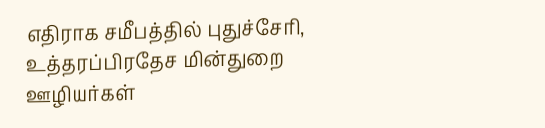எதிராக சமீபத்தில் புதுச்சேரி, உத்தரப்பிரதேச மின்துறை ஊழியர்கள்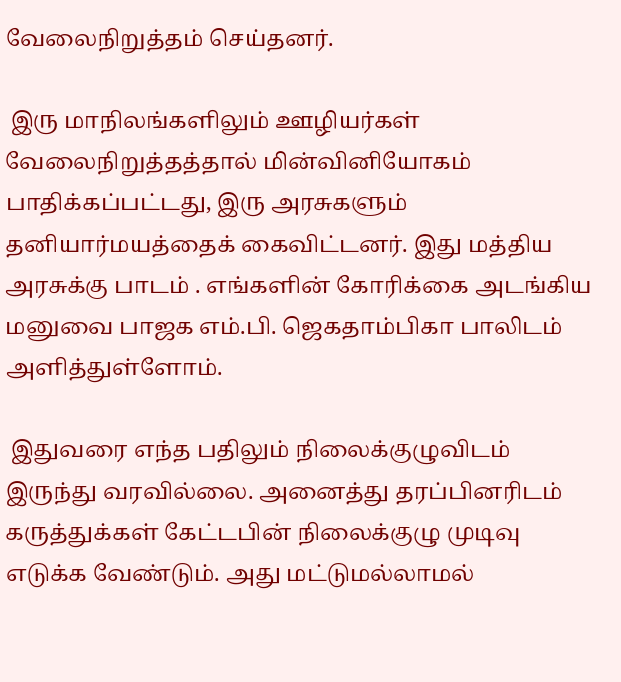வேலைநிறுத்தம் செய்தனர்.

 இரு மாநிலங்களிலும் ஊழியர்கள் வேலைநிறுத்தத்தால் மின்வினியோகம் பாதிக்கப்பட்டது, இரு அரசுகளும் தனியார்மயத்தைக் கைவிட்டனர். இது மத்திய அரசுக்கு பாடம் . எங்களின் கோரிக்கை அடங்கிய மனுவை பாஜக எம்.பி. ஜெகதாம்பிகா பாலிடம் அளித்துள்ளோம்.

 இதுவரை எந்த பதிலும் நிலைக்குழுவிடம் இருந்து வரவில்லை. அனைத்து தரப்பினரிடம் கருத்துக்கள் கேட்டபின் நிலைக்குழு முடிவு எடுக்க வேண்டும். அது மட்டுமல்லாமல்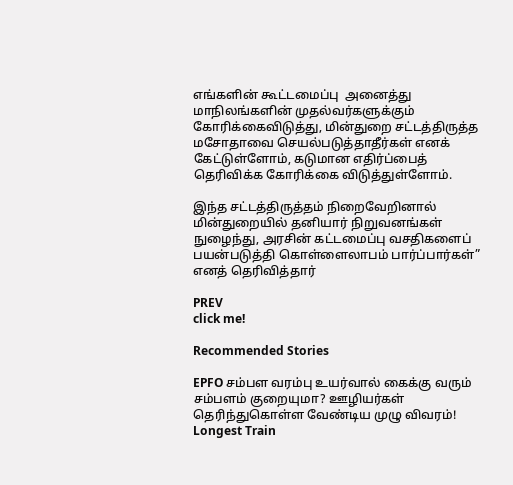எங்களின் கூட்டமைப்பு  அனைத்து மாநிலங்களின் முதல்வர்களுக்கும் கோரிக்கைவிடுத்து, மின்துறை சட்டத்திருத்த மசோதாவை செயல்படுத்தாதீர்கள் எனக் கேட்டுள்ளோம், கடுமான எதிர்ப்பைத் தெரிவிக்க கோரிக்கை விடுத்துள்ளோம்.

இந்த சட்டத்திருத்தம் நிறைவேறினால் மின்துறையில் தனியார் நிறுவனங்கள் நுழைந்து, அரசின் கட்டமைப்பு வசதிகளைப் பயன்படுத்தி கொள்ளைலாபம் பார்ப்பார்கள்” எனத் தெரிவித்தார்

PREV
click me!

Recommended Stories

EPFO சம்பள வரம்பு உயர்வால் கைக்கு வரும் சம்பளம் குறையுமா? ஊழியர்கள் தெரிந்துகொள்ள வேண்டிய முழு விவரம்!
Longest Train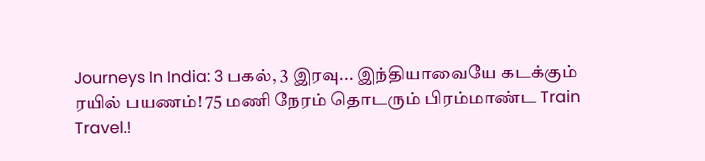Journeys In India: 3 பகல், 3 இரவு... இந்தியாவையே கடக்கும் ரயில் பயணம்! 75 மணி நேரம் தொடரும் பிரம்மாண்ட Train Travel.!